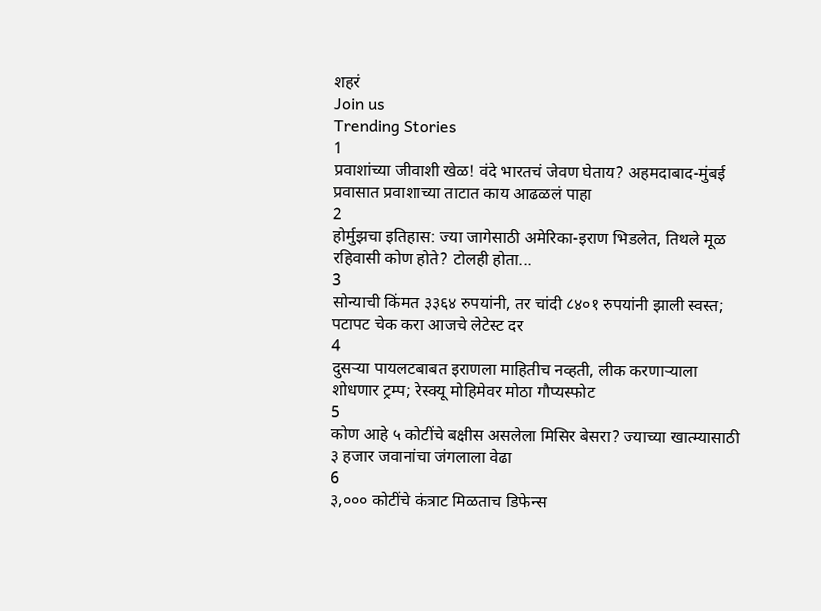शहरं
Join us
Trending Stories
1
प्रवाशांच्या जीवाशी खेळ! वंदे भारतचं जेवण घेताय? अहमदाबाद-मुंबई प्रवासात प्रवाशाच्या ताटात काय आढळलं पाहा
2
होर्मुझचा इतिहास: ज्या जागेसाठी अमेरिका-इराण भिडलेत, तिथले मूळ रहिवासी कोण होते? टोलही होता...
3
सोन्याची किंमत ३३६४ रुपयांनी, तर चांदी ८४०१ रुपयांनी झाली स्वस्त; पटापट चेक करा आजचे लेटेस्ट दर
4
दुसऱ्या पायलटबाबत इराणला माहितीच नव्हती, लीक करणाऱ्याला शोधणार ट्रम्प; रेस्क्यू मोहिमेवर मोठा गौप्यस्फोट
5
कोण आहे ५ कोटींचे बक्षीस असलेला मिसिर बेसरा? ज्याच्या खात्म्यासाठी ३ हजार जवानांचा जंगलाला वेढा
6
३,००० कोटींचे कंत्राट मिळताच डिफेन्स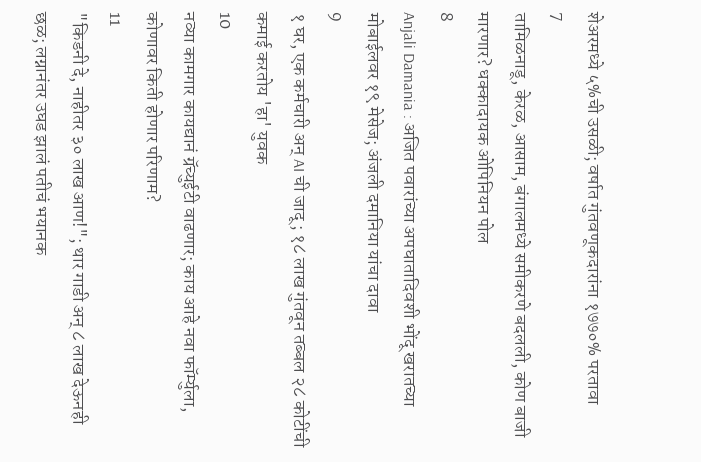शेअरमध्ये ५%ची उसळी; वर्षात गुंतवणूकदारांना १७७०% परतावा
7
तामिळनाडू, केरळ, आसाम, बंगालमध्ये समीकरणे बदलली, कोण बाजी मारणार? धक्कादायक ओपिनियन पोल
8
Anjali Damania : अजित पवारांच्या अपघातादिवशी भोंदू खरातच्या मोबाईलवर १९ मेसेज; अंजली दमानिया यांचा दावा
9
१ घर, एक कर्मचारी अन् AI ची जादू; १८ लाख गुंतवून तब्बल २८ कोटींची कमाई करतोय 'हा' युवक
10
नव्या कामगार कायद्यानं ग्रॅच्युईटी वाढणार; काय आहे नवा फॉर्म्युला, कोणावर किती होणार परिणाम?
11
"किडनी दे, नाहीतर ३० लाख आण!"; थार गाडी अन् ८ लाख देऊनही छळ; लग्नानंतर उघड झालं पतीचं भयानक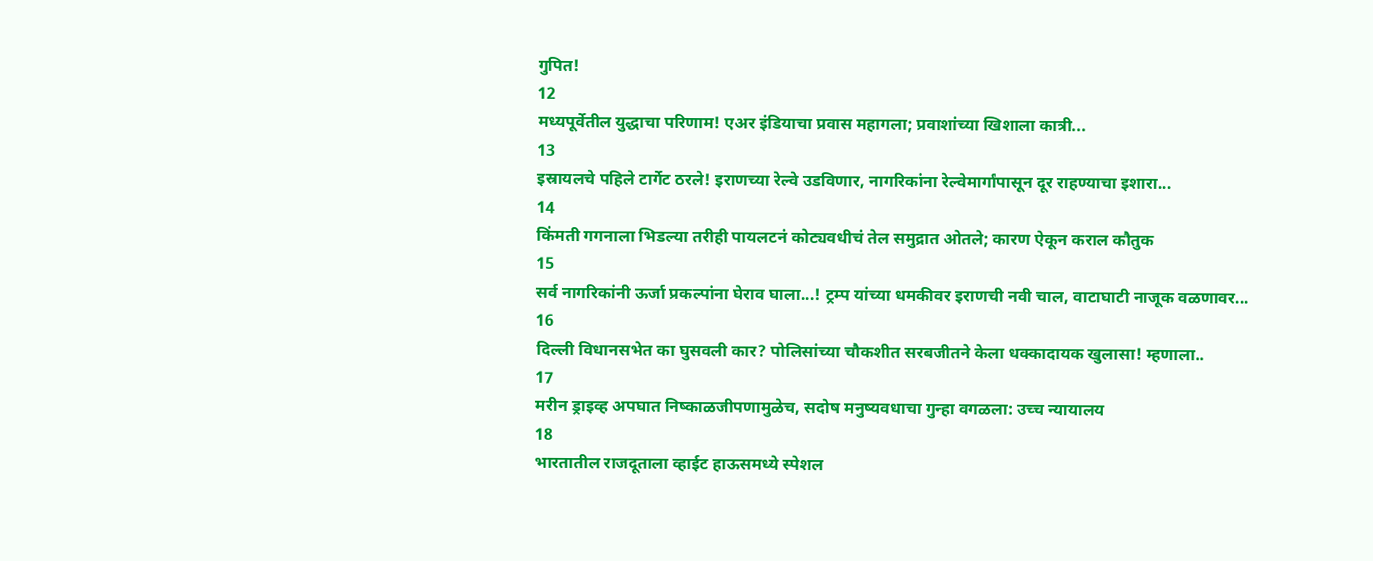गुपित!
12
मध्यपूर्वेतील युद्धाचा परिणाम! एअर इंडियाचा प्रवास महागला; प्रवाशांच्या खिशाला कात्री...
13
इस्रायलचे पहिले टार्गेट ठरले! इराणच्या रेल्वे उडविणार, नागरिकांना रेल्वेमार्गांपासून दूर राहण्याचा इशारा...
14
किंमती गगनाला भिडल्या तरीही पायलटनं कोट्यवधीचं तेल समुद्रात ओतले; कारण ऐकून कराल कौतुक
15
सर्व नागरिकांनी ऊर्जा प्रकल्पांना घेराव घाला...! ट्रम्प यांच्या धमकीवर इराणची नवी चाल, वाटाघाटी नाजूक वळणावर...
16
दिल्ली विधानसभेत का घुसवली कार? पोलिसांच्या चौकशीत सरबजीतने केला धक्कादायक खुलासा! म्हणाला..
17
मरीन ड्राइव्ह अपघात निष्काळजीपणामुळेच, सदोष मनुष्यवधाचा गुन्हा वगळला: उच्च न्यायालय
18
भारतातील राजदूताला व्हाईट हाऊसमध्ये स्पेशल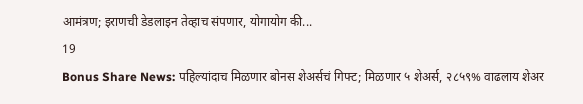आमंत्रण; इराणची डेडलाइन तेव्हाच संपणार, योगायोग की...
19
Bonus Share News: पहिल्यांदाच मिळणार बोनस शेअर्सचं गिफ्ट; मिळणार ५ शेअर्स, २८५९% वाढलाय शेअर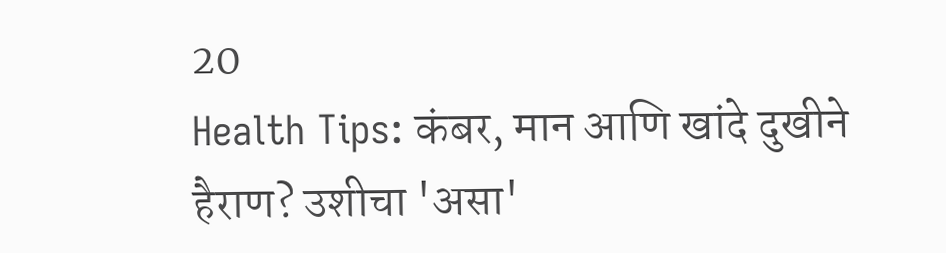20
Health Tips: कंबर, मान आणि खांदे दुखीने हैराण? उशीचा 'असा'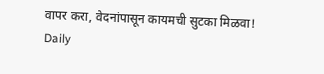वापर करा, वेदनांपासून कायमची सुटका मिळवा!
Daily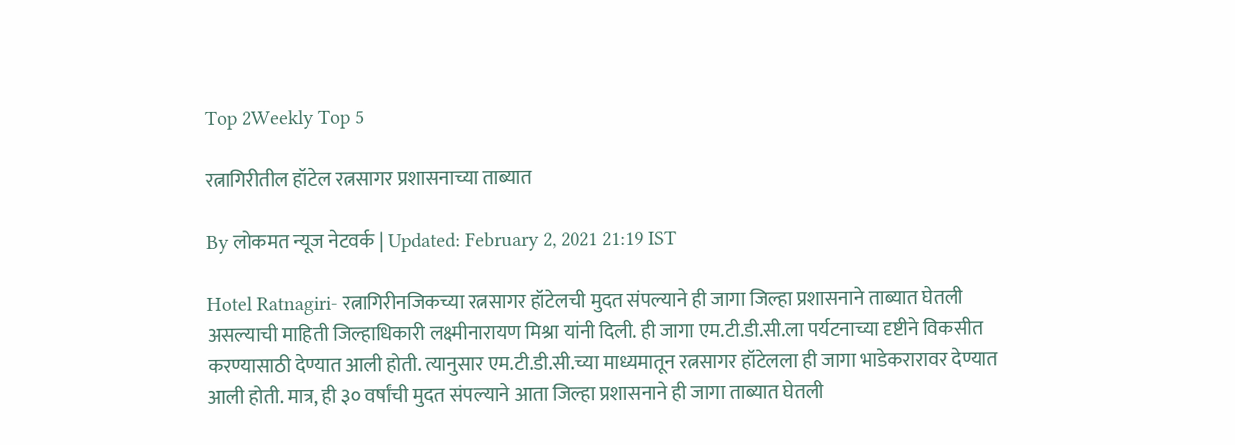Top 2Weekly Top 5

रत्नागिरीतील हॉटेल रत्नसागर प्रशासनाच्या ताब्यात

By लोकमत न्यूज नेटवर्क | Updated: February 2, 2021 21:19 IST

Hotel Ratnagiri- रत्नागिरीनजिकच्या रत्नसागर हॉटेलची मुदत संपल्याने ही जागा जिल्हा प्रशासनाने ताब्यात घेतली असल्याची माहिती जिल्हाधिकारी लक्ष्मीनारायण मिश्रा यांनी दिली. ही जागा एम.टी.डी.सी.ला पर्यटनाच्या दृष्टीने विकसीत करण्यासाठी देण्यात आली होती. त्यानुसार एम.टी.डी.सी.च्या माध्यमातून रत्नसागर हॉटेलला ही जागा भाडेकरारावर देण्यात आली होती. मात्र, ही ३० वर्षांची मुदत संपल्याने आता जिल्हा प्रशासनाने ही जागा ताब्यात घेतली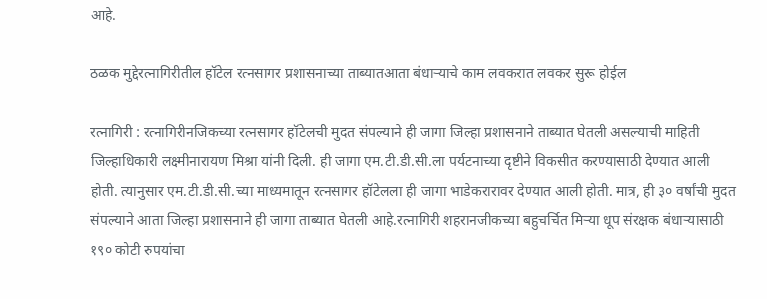आहे.

ठळक मुद्देरत्नागिरीतील हॉटेल रत्नसागर प्रशासनाच्या ताब्यातआता बंधाऱ्याचे काम लवकरात लवकर सुरू होईल

रत्नागिरी : रत्नागिरीनजिकच्या रत्नसागर हॉटेलची मुदत संपल्याने ही जागा जिल्हा प्रशासनाने ताब्यात घेतली असल्याची माहिती जिल्हाधिकारी लक्ष्मीनारायण मिश्रा यांनी दिली. ही जागा एम.टी.डी.सी.ला पर्यटनाच्या दृष्टीने विकसीत करण्यासाठी देण्यात आली होती. त्यानुसार एम.टी.डी.सी.च्या माध्यमातून रत्नसागर हॉटेलला ही जागा भाडेकरारावर देण्यात आली होती. मात्र, ही ३० वर्षांची मुदत संपल्याने आता जिल्हा प्रशासनाने ही जागा ताब्यात घेतली आहे.रत्नागिरी शहरानजीकच्या बहुचर्चित मिऱ्या धूप संरक्षक बंधाऱ्यासाठी १९० कोटी रुपयांचा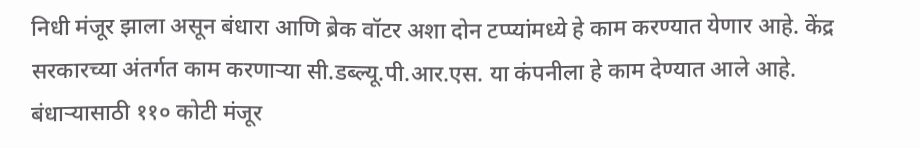निधी मंजूर झाला असून बंधारा आणि ब्रेक वॉटर अशा दोन टप्प्यांमध्ये हे काम करण्यात येणार आहे. केंद्र सरकारच्या अंतर्गत काम करणाऱ्या सी.डब्ल्यू.पी.आर.एस. या कंपनीला हे काम देण्यात आले आहे. बंधाऱ्यासाठी ११० कोटी मंजूर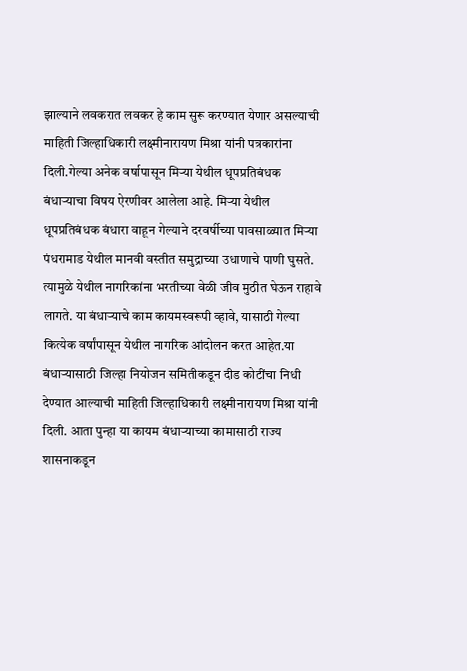झाल्याने लवकरात लवकर हे काम सुरू करण्यात येणार असल्याची माहिती जिल्हाधिकारी लक्ष्मीनारायण मिश्रा यांनी पत्रकारांना दिली.गेल्या अनेक वर्षापासून मिऱ्या येथील धूपप्रतिबंधक बंधाऱ्याचा विषय ऐरणीवर आलेला आहे. मिऱ्या येथील धूपप्रतिबंधक बंधारा वाहून गेल्याने दरवर्षीच्या पावसाळ्यात मिऱ्या पंधरामाड येथील मानवी वस्तीत समुद्राच्या उधाणाचे पाणी घुसते. त्यामुळे येथील नागरिकांना भरतीच्या वेळी जीव मुठीत घेऊन राहावे लागते. या बंधाऱ्याचे काम कायमस्वरूपी व्हावे, यासाठी गेल्या कित्येक वर्षांपासून येथील नागरिक आंदोलन करत आहेत.या बंधाऱ्यासाठी जिल्हा नियोजन समितीकडून दीड कोटींचा निधी देण्यात आल्याची माहिती जिल्हाधिकारी लक्ष्मीनारायण मिश्रा यांनी दिली. आता पुन्हा या कायम बंधाऱ्याच्या कामासाठी राज्य शासनाकडून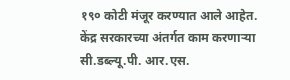१९० कोटी मंजूर करण्यात आले आहेत. केंद्र सरकारच्या अंतर्गत काम करणाऱ्या सी.डब्ल्यू.पी. आर.एस.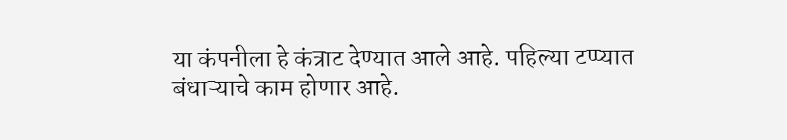या कंपनीला हे कंत्राट देण्यात आले आहे. पहिल्या टप्प्यात बंधाऱ्याचे काम होणार आहे.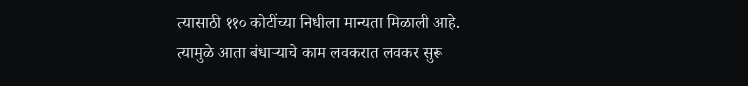त्यासाठी ११० कोटींच्या निधीला मान्यता मिळाली आहे. त्यामुळे आता बंधाऱ्याचे काम लवकरात लवकर सुरू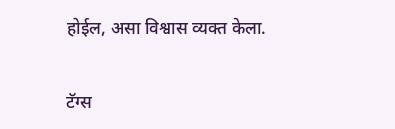होईल, असा विश्वास व्यक्त केला.

टॅग्स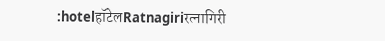:hotelहॉटेलRatnagiriरत्नागिरी